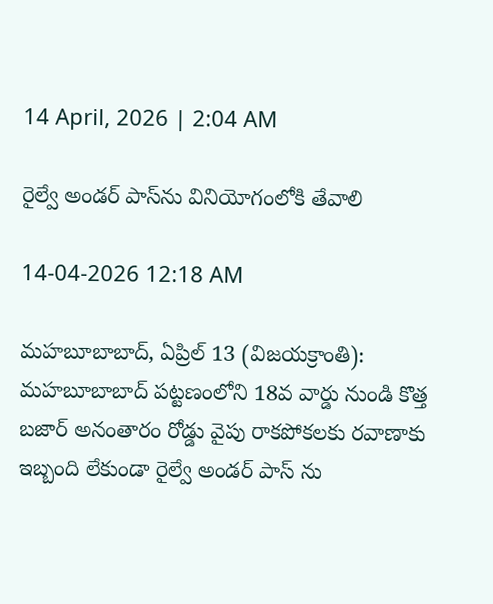14 April, 2026 | 2:04 AM

రైల్వే అండర్ పాస్‌ను వినియోగంలోకి తేవాలి

14-04-2026 12:18 AM

మహబూబాబాద్, ఏప్రిల్ 13 (విజయక్రాంతి): మహబూబాబాద్ పట్టణంలోని 18వ వార్డు నుండి కొత్త బజార్ అనంతారం రోడ్డు వైపు రాకపోకలకు రవాణాకు ఇబ్బంది లేకుండా రైల్వే అండర్ పాస్ ను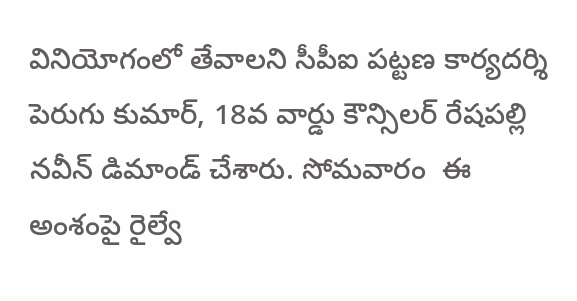వినియోగంలో తేవాలని సీపీఐ పట్టణ కార్యదర్శి పెరుగు కుమార్, 18వ వార్డు కౌన్సిలర్ రేషపల్లి నవీన్ డిమాండ్ చేశారు. సోమవారం  ఈ అంశంపై రైల్వే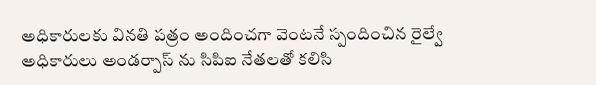అధికారులకు వినతి పత్రం అందించగా వెంటనే స్పందించిన రైల్వే అధికారులు అండర్పాస్ ను సిపిఐ నేతలతో కలిసి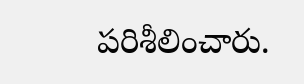పరిశీలించారు.